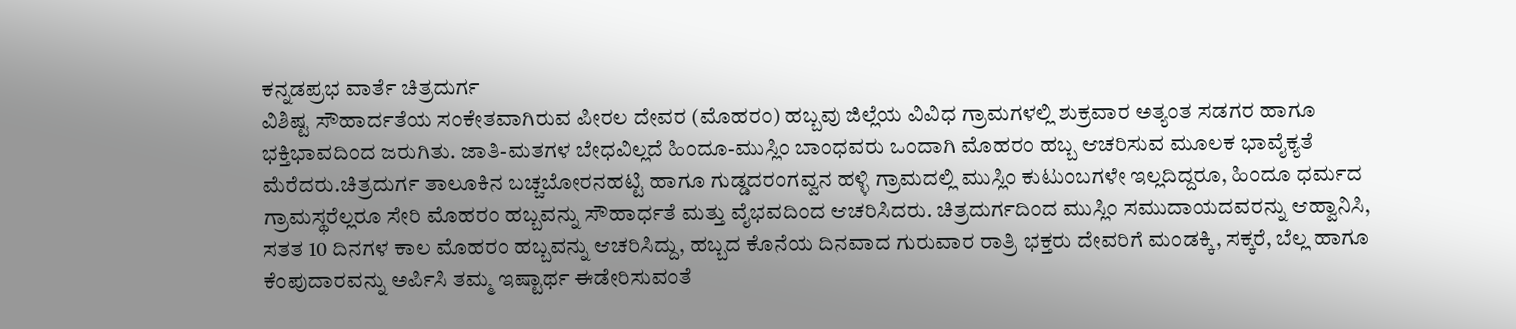ಕನ್ನಡಪ್ರಭ ವಾರ್ತೆ ಚಿತ್ರದುರ್ಗ
ವಿಶಿಷ್ಟ ಸೌಹಾರ್ದತೆಯ ಸಂಕೇತವಾಗಿರುವ ಪೀರಲ ದೇವರ (ಮೊಹರಂ) ಹಬ್ಬವು ಜಿಲ್ಲೆಯ ವಿವಿಧ ಗ್ರಾಮಗಳಲ್ಲಿ ಶುಕ್ರವಾರ ಅತ್ಯಂತ ಸಡಗರ ಹಾಗೂ ಭಕ್ತಿಭಾವದಿಂದ ಜರುಗಿತು. ಜಾತಿ-ಮತಗಳ ಬೇಧವಿಲ್ಲದೆ ಹಿಂದೂ-ಮುಸ್ಲಿಂ ಬಾಂಧವರು ಒಂದಾಗಿ ಮೊಹರಂ ಹಬ್ಬ ಆಚರಿಸುವ ಮೂಲಕ ಭಾವೈಕ್ಯತೆ ಮೆರೆದರು.ಚಿತ್ರದುರ್ಗ ತಾಲೂಕಿನ ಬಚ್ಚಬೋರನಹಟ್ಟಿ ಹಾಗೂ ಗುಡ್ಡದರಂಗವ್ವನ ಹಳ್ಳಿ ಗ್ರಾಮದಲ್ಲಿ ಮುಸ್ಲಿಂ ಕುಟುಂಬಗಳೇ ಇಲ್ಲದಿದ್ದರೂ, ಹಿಂದೂ ಧರ್ಮದ ಗ್ರಾಮಸ್ಥರೆಲ್ಲರೂ ಸೇರಿ ಮೊಹರಂ ಹಬ್ಬವನ್ನು ಸೌಹಾರ್ಧತೆ ಮತ್ತು ವೈಭವದಿಂದ ಆಚರಿಸಿದರು. ಚಿತ್ರದುರ್ಗದಿಂದ ಮುಸ್ಲಿಂ ಸಮುದಾಯದವರನ್ನು ಆಹ್ವಾನಿಸಿ, ಸತತ 10 ದಿನಗಳ ಕಾಲ ಮೊಹರಂ ಹಬ್ಬವನ್ನು ಆಚರಿಸಿದ್ದು, ಹಬ್ಬದ ಕೊನೆಯ ದಿನವಾದ ಗುರುವಾರ ರಾತ್ರಿ ಭಕ್ತರು ದೇವರಿಗೆ ಮಂಡಕ್ಕಿ, ಸಕ್ಕರೆ, ಬೆಲ್ಲ ಹಾಗೂ ಕೆಂಪುದಾರವನ್ನು ಅರ್ಪಿಸಿ ತಮ್ಮ ಇಷ್ಟಾರ್ಥ ಈಡೇರಿಸುವಂತೆ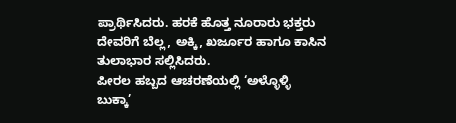ಪ್ರಾರ್ಥಿಸಿದರು. ಹರಕೆ ಹೊತ್ತ ನೂರಾರು ಭಕ್ತರು ದೇವರಿಗೆ ಬೆಲ್ಲ, ಅಕ್ಕಿ, ಖರ್ಜೂರ ಹಾಗೂ ಕಾಸಿನ ತುಲಾಭಾರ ಸಲ್ಲಿಸಿದರು.
ಪೀರಲ ಹಬ್ಬದ ಆಚರಣೆಯಲ್ಲಿ ‘ಅಳ್ಳೊಳ್ಳಿ ಬುಕ್ಕಾ’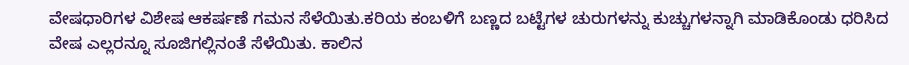ವೇಷಧಾರಿಗಳ ವಿಶೇಷ ಆಕರ್ಷಣೆ ಗಮನ ಸೆಳೆಯಿತು.ಕರಿಯ ಕಂಬಳಿಗೆ ಬಣ್ಣದ ಬಟ್ಟೆಗಳ ಚುರುಗಳನ್ನು ಕುಚ್ಚುಗಳನ್ನಾಗಿ ಮಾಡಿಕೊಂಡು ಧರಿಸಿದ ವೇಷ ಎಲ್ಲರನ್ನೂ ಸೂಜಿಗಲ್ಲಿನಂತೆ ಸೆಳೆಯಿತು. ಕಾಲಿನ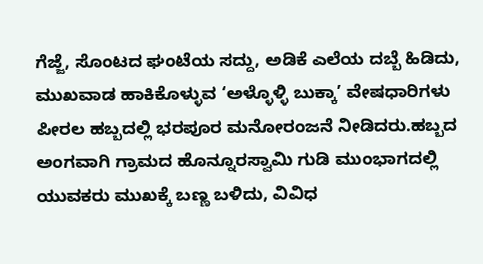ಗೆಜ್ಜೆ, ಸೊಂಟದ ಘಂಟೆಯ ಸದ್ದು, ಅಡಿಕೆ ಎಲೆಯ ದಬ್ಬೆ ಹಿಡಿದು, ಮುಖವಾಡ ಹಾಕಿಕೊಳ್ಳುವ ‘ಅಳ್ಳೊಳ್ಳಿ ಬುಕ್ಕಾ’ ವೇಷಧಾರಿಗಳು ಪೀರಲ ಹಬ್ಬದಲ್ಲಿ ಭರಪೂರ ಮನೋರಂಜನೆ ನೀಡಿದರು.ಹಬ್ಬದ ಅಂಗವಾಗಿ ಗ್ರಾಮದ ಹೊನ್ನೂರಸ್ವಾಮಿ ಗುಡಿ ಮುಂಭಾಗದಲ್ಲಿ ಯುವಕರು ಮುಖಕ್ಕೆ ಬಣ್ಣ ಬಳಿದು, ವಿವಿಧ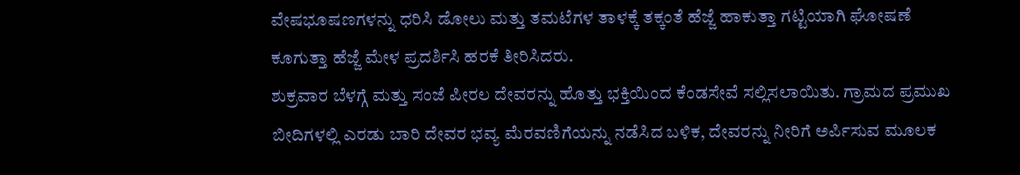ವೇಷಭೂಷಣಗಳನ್ನು ಧರಿಸಿ ಡೋಲು ಮತ್ತು ತಮಟೆಗಳ ತಾಳಕ್ಕೆ ತಕ್ಕಂತೆ ಹೆಜ್ಜೆ ಹಾಕುತ್ತಾ ಗಟ್ಟಿಯಾಗಿ ಘೋಷಣೆ ಕೂಗುತ್ತಾ ಹೆಜ್ಜೆ ಮೇಳ ಪ್ರದರ್ಶಿಸಿ ಹರಕೆ ತೀರಿಸಿದರು.
ಶುಕ್ರವಾರ ಬೆಳಗ್ಗೆ ಮತ್ತು ಸಂಜೆ ಪೀರಲ ದೇವರನ್ನು ಹೊತ್ತು ಭಕ್ತಿಯಿಂದ ಕೆಂಡಸೇವೆ ಸಲ್ಲಿಸಲಾಯಿತು. ಗ್ರಾಮದ ಪ್ರಮುಖ ಬೀದಿಗಳಲ್ಲಿ ಎರಡು ಬಾರಿ ದೇವರ ಭವ್ಯ ಮೆರವಣಿಗೆಯನ್ನು ನಡೆಸಿದ ಬಳಿಕ, ದೇವರನ್ನು ನೀರಿಗೆ ಅರ್ಪಿಸುವ ಮೂಲಕ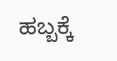ಹಬ್ಬಕ್ಕೆ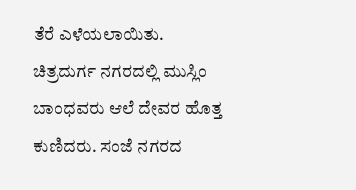ತೆರೆ ಎಳೆಯಲಾಯಿತು.
ಚಿತ್ರದುರ್ಗ ನಗರದಲ್ಲಿ ಮುಸ್ಲಿಂ ಬಾಂಧವರು ಆಲೆ ದೇವರ ಹೊತ್ತ ಕುಣಿದರು. ಸಂಜೆ ನಗರದ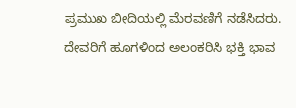ಪ್ರಮುಖ ಬೀದಿಯಲ್ಲಿ ಮೆರವಣಿಗೆ ನಡೆಸಿದರು. ದೇವರಿಗೆ ಹೂಗಳಿಂದ ಅಲಂಕರಿಸಿ ಭಕ್ತಿ ಭಾವ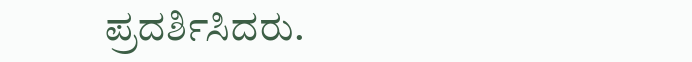ಪ್ರದರ್ಶಿಸಿದರು.